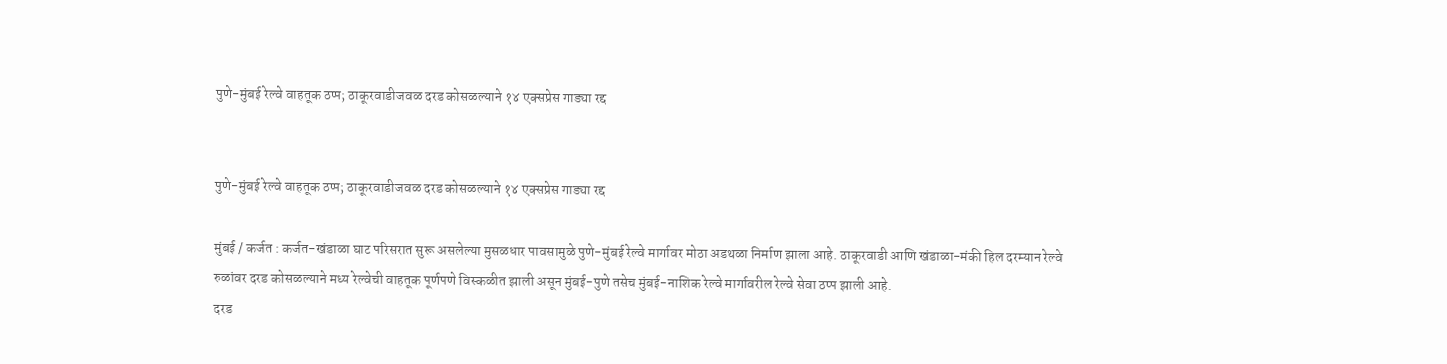पुणे-मुंबई रेल्वे वाहतूक ठप्प; ठाकूरवाडीजवळ दरड कोसळल्याने १४ एक्सप्रेस गाड्या रद्द


पुणे-मुंबई रेल्वे वाहतूक ठप्प; ठाकूरवाडीजवळ दरड कोसळल्याने १४ एक्सप्रेस गाड्या रद्द

मुंबई / कर्जत : कर्जत-खंडाळा घाट परिसरात सुरू असलेल्या मुसळधार पावसामुळे पुणे-मुंबई रेल्वे मार्गावर मोठा अडथळा निर्माण झाला आहे. ठाकूरवाडी आणि खंडाळा-मंकी हिल दरम्यान रेल्वे रुळांवर दरड कोसळल्याने मध्य रेल्वेची वाहतूक पूर्णपणे विस्कळीत झाली असून मुंबई-पुणे तसेच मुंबई-नाशिक रेल्वे मार्गावरील रेल्वे सेवा ठप्प झाली आहे.
दरड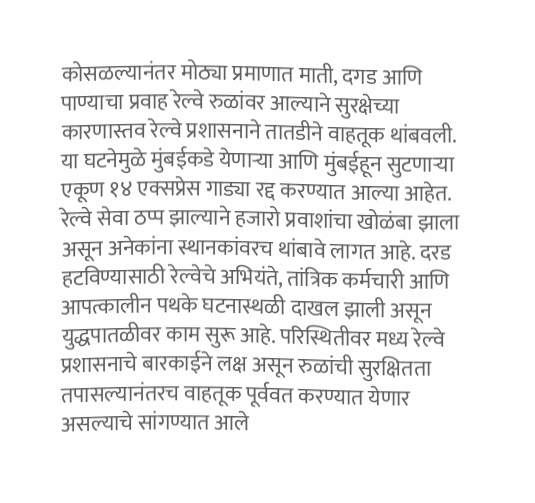कोसळल्यानंतर मोठ्या प्रमाणात माती, दगड आणि पाण्याचा प्रवाह रेल्वे रुळांवर आल्याने सुरक्षेच्या कारणास्तव रेल्वे प्रशासनाने तातडीने वाहतूक थांबवली. या घटनेमुळे मुंबईकडे येणाऱ्या आणि मुंबईहून सुटणाऱ्या एकूण १४ एक्सप्रेस गाड्या रद्द करण्यात आल्या आहेत.
रेल्वे सेवा ठप्प झाल्याने हजारो प्रवाशांचा खोळंबा झाला असून अनेकांना स्थानकांवरच थांबावे लागत आहे. दरड हटविण्यासाठी रेल्वेचे अभियंते, तांत्रिक कर्मचारी आणि आपत्कालीन पथके घटनास्थळी दाखल झाली असून युद्धपातळीवर काम सुरू आहे. परिस्थितीवर मध्य रेल्वे प्रशासनाचे बारकाईने लक्ष असून रुळांची सुरक्षितता तपासल्यानंतरच वाहतूक पूर्ववत करण्यात येणार असल्याचे सांगण्यात आले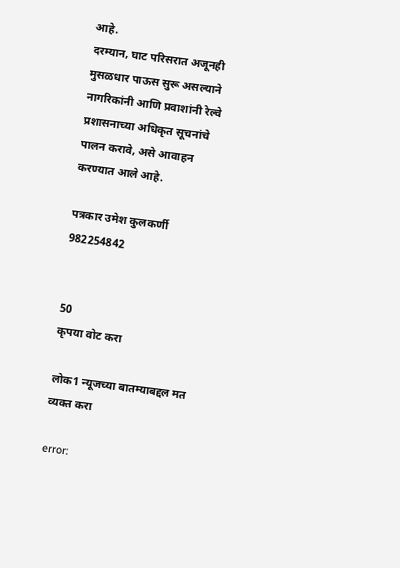आहे.
दरम्यान, घाट परिसरात अजूनही मुसळधार पाऊस सुरू असल्याने नागरिकांनी आणि प्रवाशांनी रेल्वे प्रशासनाच्या अधिकृत सूचनांचे पालन करावे, असे आवाहन करण्यात आले आहे.

पत्रकार उमेश कुलकर्णी
982254842


50
कृपया वोट करा

लोक1 न्यूजच्या बातम्याबद्दल मत व्यक्त करा

error: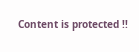Content is protected !!